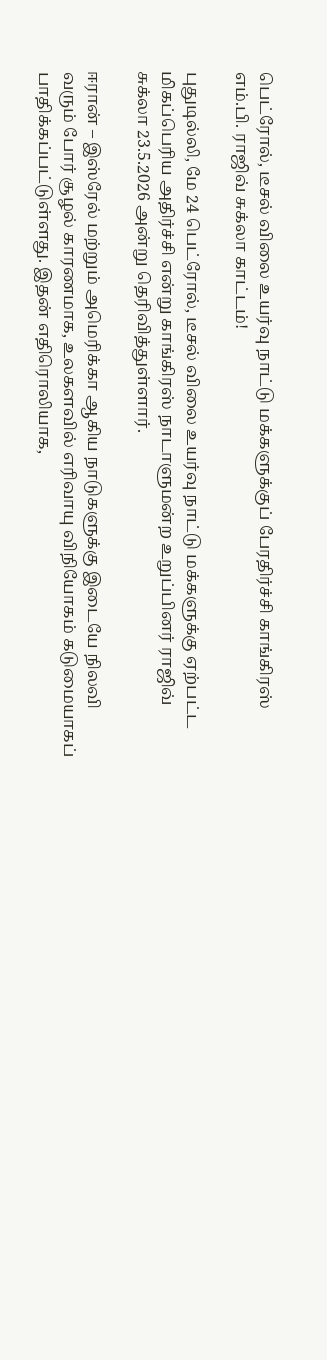பெட்ரோல், டீசல் விலை உயர்வு நாட்டு மக்களுக்குப் பேரதிர்ச்சி காங்கிரஸ் எம்.பி. ராஜிவ் சுக்லா காட்டம்!

புதுடில்லி, மே 24 பெட்ரோல், டீசல் விலை உயர்வு நாட்டு மக்களுக்கு ஏற்பட்ட மிகப்பெரிய அதிர்ச்சி என்று காங்கிரஸ் நாடாளுமன்ற உறுப்பினர் ராஜிவ் சுக்லா 23.5.2026 அன்று தெரிவித்துள்ளார்.

ஈரான் – இஸ்ரேல் மற்றும் அமெரிக்கா ஆகிய நாடுகளுக்கு இடையே நிலவி வரும் போர் சூழல் காரணமாக, உலகளவில் எரிவாயு விநியோகம் கடுமையாகப் பாதிக்கப்பட்டுள்ளது. இதன் எதிரொலியாக,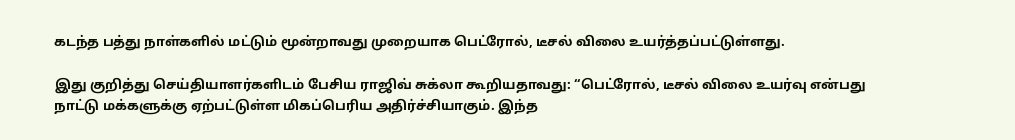கடந்த பத்து நாள்களில் மட்டும் மூன்றாவது முறையாக பெட்ரோல், டீசல் விலை உயர்த்தப்பட்டுள்ளது.

இது குறித்து செய்தியாளர்களிடம் பேசிய ராஜிவ் சுக்லா கூறியதாவது: “பெட்ரோல், டீசல் விலை உயர்வு என்பது நாட்டு மக்களுக்கு ஏற்பட்டுள்ள மிகப்பெரிய அதிர்ச்சியாகும். இந்த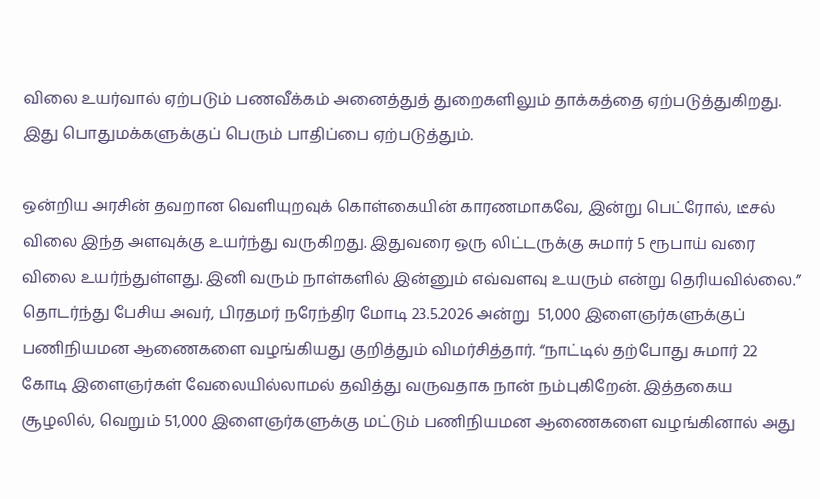விலை உயர்வால் ஏற்படும் பணவீக்கம் அனைத்துத் துறைகளிலும் தாக்கத்தை ஏற்படுத்துகிறது. இது பொதுமக்களுக்குப் பெரும் பாதிப்பை ஏற்படுத்தும்.

ஒன்றிய அரசின் தவறான வெளியுறவுக் கொள்கையின் காரணமாகவே, இன்று பெட்ரோல், டீசல் விலை இந்த அளவுக்கு உயர்ந்து வருகிறது. இதுவரை ஒரு லிட்டருக்கு சுமார் 5 ரூபாய் வரை விலை உயர்ந்துள்ளது. இனி வரும் நாள்களில் இன்னும் எவ்வளவு உயரும் என்று தெரியவில்லை.” தொடர்ந்து பேசிய அவர், பிரதமர் நரேந்திர மோடி 23.5.2026 அன்று  51,000 இளைஞர்களுக்குப் பணிநியமன ஆணைகளை வழங்கியது குறித்தும் விமர்சித்தார். “நாட்டில் தற்போது சுமார் 22 கோடி இளைஞர்கள் வேலையில்லாமல் தவித்து வருவதாக நான் நம்புகிறேன். இத்தகைய சூழலில், வெறும் 51,000 இளைஞர்களுக்கு மட்டும் பணிநியமன ஆணைகளை வழங்கினால் அது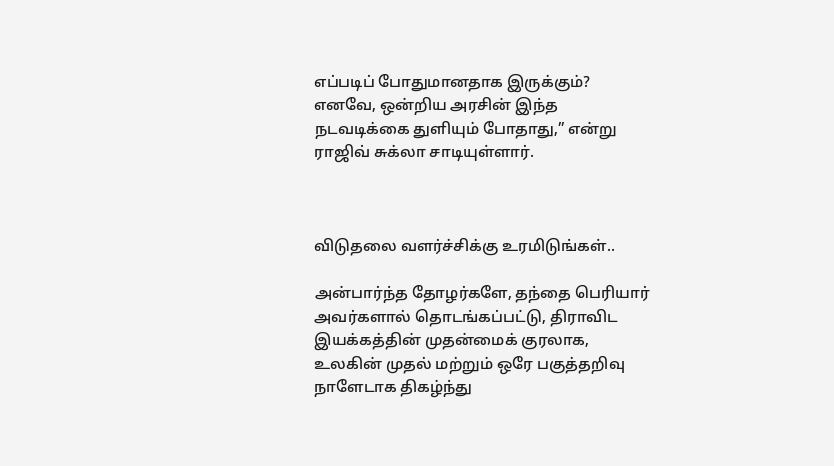எப்படிப் போதுமானதாக இருக்கும்? எனவே, ஒன்றிய அரசின் இந்த நடவடிக்கை துளியும் போதாது,” என்று ராஜிவ் சுக்லா சாடியுள்ளார்.



விடுதலை வளர்ச்சிக்கு உரமிடுங்கள்..

அன்பார்ந்த தோழர்களே, தந்தை பெரியார் அவர்களால் தொடங்கப்பட்டு, திராவிட இயக்கத்தின் முதன்மைக் குரலாக, உலகின் முதல் மற்றும் ஒரே பகுத்தறிவு நாளேடாக திகழ்ந்து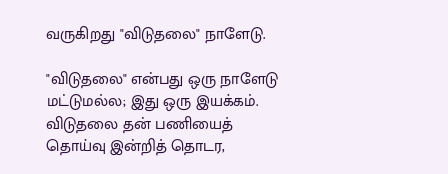வருகிறது "விடுதலை" நாளேடு.

"விடுதலை" என்பது ஒரு நாளேடு மட்டுமல்ல; இது ஒரு இயக்கம். விடுதலை தன் பணியைத் தொய்வு இன்றித் தொடர,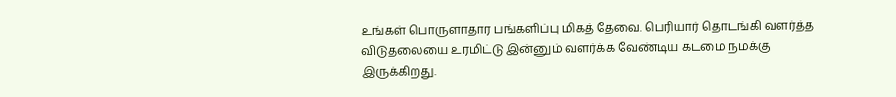உங்கள் பொருளாதார பங்களிப்பு மிகத் தேவை. பெரியார் தொடங்கி வளர்த்த விடுதலையை உரமிட்டு இன்னும் வளர்க்க வேண்டிய கடமை நமக்கு இருக்கிறது.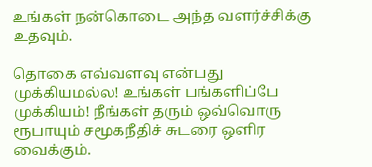உங்கள் நன்கொடை அந்த வளர்ச்சிக்கு உதவும்.

தொகை எவ்வளவு என்பது முக்கியமல்ல! உங்கள் பங்களிப்பே முக்கியம்! நீங்கள் தரும் ஒவ்வொரு ரூபாயும் சமூகநீதிச் சுடரை ஒளிர வைக்கும்.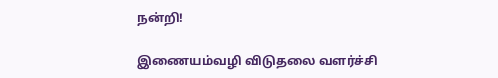நன்றி!

இணையம்வழி விடுதலை வளர்ச்சி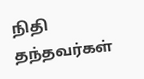நிதி தந்தவர்கள்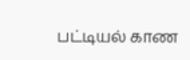பட்டியல் காண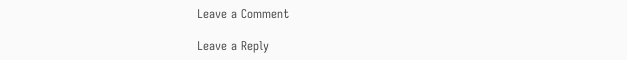Leave a Comment

Leave a Reply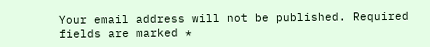Your email address will not be published. Required fields are marked *